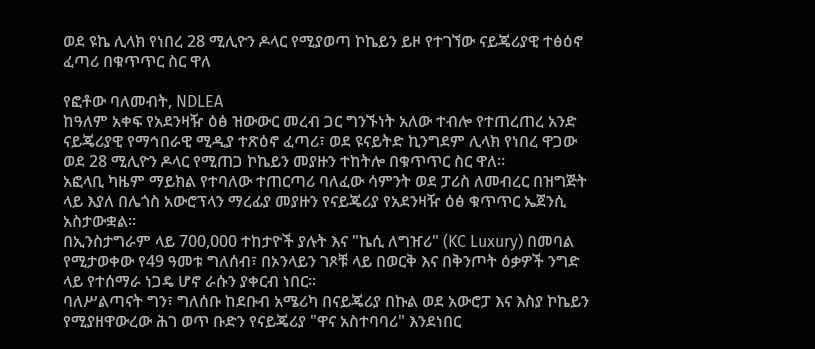ወደ ዩኬ ሊላክ የነበረ 28 ሚሊዮን ዶላር የሚያወጣ ኮኬይን ይዞ የተገኘው ናይጄሪያዊ ተፅዕኖ ፈጣሪ በቁጥጥር ስር ዋለ

የፎቶው ባለመብት, NDLEA
ከዓለም አቀፍ የአደንዛዥ ዕፅ ዝውውር መረብ ጋር ግንኙነት አለው ተብሎ የተጠረጠረ አንድ ናይጄሪያዊ የማኅበራዊ ሚዲያ ተጽዕኖ ፈጣሪ፣ ወደ ዩናይትድ ኪንግደም ሊላክ የነበረ ዋጋው ወደ 28 ሚሊዮን ዶላር የሚጠጋ ኮኬይን መያዙን ተከትሎ በቁጥጥር ስር ዋለ።
አፎላቢ ካዜም ማይክል የተባለው ተጠርጣሪ ባለፈው ሳምንት ወደ ፓሪስ ለመብረር በዝግጅት ላይ እያለ በሌጎስ አውሮፕላን ማረፊያ መያዙን የናይጄሪያ የአደንዛዥ ዕፅ ቁጥጥር ኤጀንሲ አስታውቋል።
በኢንስታግራም ላይ 700,000 ተከታዮች ያሉት እና "ኬሲ ለግዠሪ" (KC Luxury) በመባል የሚታወቀው የ49 ዓመቱ ግለሰብ፣ በኦንላይን ገጾቹ ላይ በወርቅ እና በቅንጦት ዕቃዎች ንግድ ላይ የተሰማራ ነጋዴ ሆኖ ራሱን ያቀርብ ነበር።
ባለሥልጣናት ግን፣ ግለሰቡ ከደቡብ አሜሪካ በናይጄሪያ በኩል ወደ አውሮፓ እና እስያ ኮኬይን የሚያዘዋውረው ሕገ ወጥ ቡድን የናይጄሪያ "ዋና አስተባባሪ" እንደነበር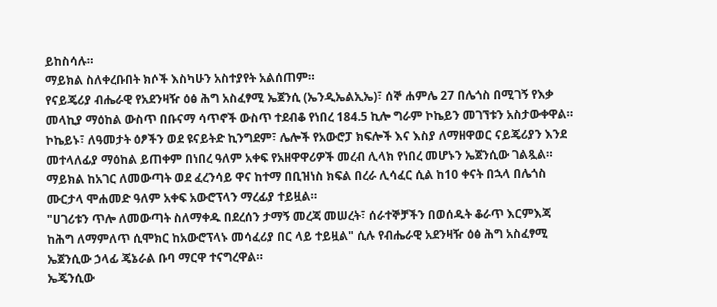ይከስሳሉ።
ማይክል ስለቀረቡበት ክሶች እስካሁን አስተያየት አልሰጠም።
የናይጄሪያ ብሔራዊ የአደንዛዥ ዕፅ ሕግ አስፈፃሚ ኤጀንሲ (ኤንዲኤልኢኤ)፣ ሰኞ ሐምሌ 27 በሌጎስ በሚገኝ የእቃ መላኪያ ማዕከል ውስጥ በቡናማ ሳጥኖች ውስጥ ተደብቆ የነበረ 184.5 ኪሎ ግራም ኮኬይን መገኘቱን አስታውቀዋል።
ኮኬይኑ፣ ለዓመታት ዕፆችን ወደ ዩናይትድ ኪንግደም፣ ሌሎች የአውሮፓ ክፍሎች እና እስያ ለማዘዋወር ናይጄሪያን እንደ መተላለፊያ ማዕከል ይጠቀም በነበረ ዓለም አቀፍ የአዘዋዋሪዎች መረብ ሊላክ የነበረ መሆኑን ኤጀንሲው ገልጿል።
ማይክል ከአገር ለመውጣት ወደ ፈረንሳይ ዋና ከተማ በቢዝነስ ክፍል በረራ ሊሳፈር ሲል ከ10 ቀናት በኋላ በሌጎስ ሙርታላ ሞሐመድ ዓለም አቀፍ አውሮፕላን ማረፊያ ተይዟል።
"ሀገሪቱን ጥሎ ለመውጣት ስለማቀዱ በደረሰን ታማኝ መረጃ መሠረት፣ ሰራተኞቻችን በወሰዱት ቆራጥ እርምእጃ ከሕግ ለማምለጥ ሲሞክር ከአውሮፕላኑ መሳፈሪያ በር ላይ ተይዟል" ሲሉ የብሔራዊ አደንዛዥ ዕፅ ሕግ አስፈፃሚ ኤጀንሲው ኃላፊ ጄኔራል ቡባ ማርዋ ተናግረዋል።
ኤጄንሲው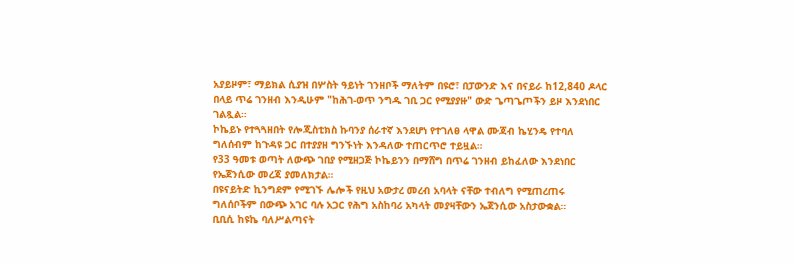አያይዞም፣ ማይክል ሲያዝ በሦስት ዓይነት ገንዘቦች ማለትም በዩሮ፣ በፓውንድ እና በናይራ ከ12,840 ዶላር በላይ ጥሬ ገንዘብ እንዲሁም "ከሕገ-ወጥ ንግዱ ገቢ ጋር የሚያያዙ" ውድ ጌጣጌጦችን ይዞ እንደነበር ገልጿል።
ኮኬይኑ የተጓጓዘበት የሎጂስቲክስ ኩባንያ ሰራተኛ እንደሆነ የተገለፀ ላዋል ሙጃብ ኬሂንዴ የተባለ ግለሰብም ከጉዳዩ ጋር በተያያዘ ግንኙነት እንዳለው ተጠርጥሮ ተይዟል።
የ33 ዓመቱ ወጣት ለውጭ ገበያ የሚዘጋጅ ኮኬይንን በማሸግ በጥሬ ገንዘብ ይከፈለው እንደነበር የኤጀንሲው መረጃ ያመለክታል።
በዩናይትድ ኪንግደም የሚገኙ ሌሎች የዚህ አውታረ መረብ አባላት ናቸው ተብለግ የሚጠረጠሩ ግለሰቦችም በውጭ አገር ባሉ አጋር የሕግ አስከባሪ አካላት መያዛቸውን ኤጀንሲው አስታውቋል።
ቢቢሲ ከዩኬ ባለሥልጣናት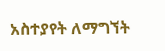አስተያየት ለማግኘት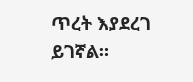ጥረት እያደረገ ይገኛል።